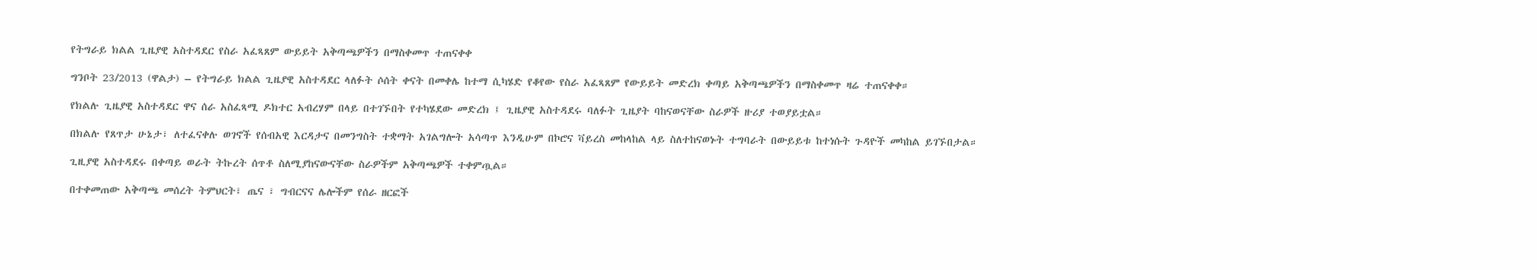የትግራይ ክልል ጊዜያዊ አስተዳደር የስራ አፈጻጸም ውይይት አቅጣጫዎችን በማስቀመጥ ተጠናቀቀ

ግንቦት 23/2013 (ዋልታ) – የትግራይ ክልል ጊዜያዊ አስተዳደር ላለፉት ሶሰት ቀናት በመቀሌ ከተማ ሲካሄድ የቆየው የስራ አፈጻጸም የውይይት መድረክ ቀጣይ አቅጣጫዎችን በማስቀመጥ ዛሬ ተጠናቀቀ።

የክልሉ ጊዜያዊ አስተዳደር ዋና ሰራ አስፈጻሚ ዶክተር አብረሃም በላይ በተገኙበት የተካሄደው መድረክ ፤ ጊዜያዊ አስተዳደሩ ባለፉት ጊዜያት ባከናወናቸው ስራዎች ዙሪያ ተወያይቷል።

በክልሉ የጸጥታ ሁኔታ፣ ለተፈናቀሉ ወገኖች የሰብአዊ እርዳታና በመንግስት ተቋማት አገልግሎት አሳጣጥ እንዲሁም በኮሮና ቫይረስ መከላከል ላይ ስለተከናወኑት ተግባራት በውይይቱ ከተነሱት ጉዳዮች መካከል ይገኙበታል።

ጊዚያዊ አስተዳደሩ በቀጣይ ወራት ትኩረት ሰጥቶ ስለሚያከናውናቸው ስራዎችም አቅጣጫዎች ተቀምጧል።

በተቀመጠው አቅጣጫ መሰረት ትምህርት፣ ጤና ፣ ግብርናና ሌሎችም የሰራ ዘርፎች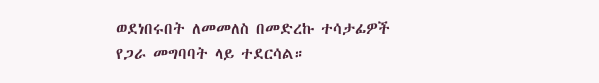ወደነበሩበት ለመመለስ በመድረኩ ተሳታፊዎች የጋራ መግባባት ላይ ተደርሳል።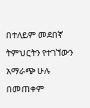በተለይም መደበኛ ትምህርትን የተገኘውን አማራጭ ሁሉ በመጠቀም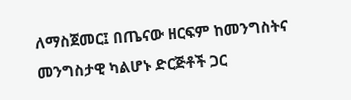ለማስጀመር፤ በጤናው ዘርፍም ከመንግስትና መንግስታዊ ካልሆኑ ድርጅቶች ጋር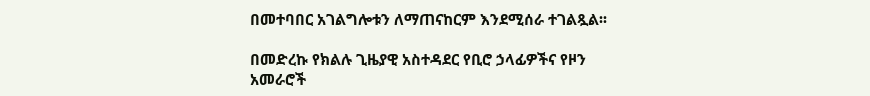በመተባበር አገልግሎቱን ለማጠናከርም እንደሚሰራ ተገልጿል፡፡

በመድረኩ የክልሉ ጊዜያዊ አስተዳደር የቢሮ ኃላፊዎችና የዞን አመራሮች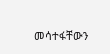መሳተፋቸውን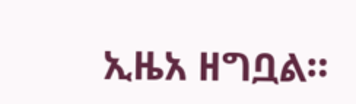ኢዜአ ዘግቧል።